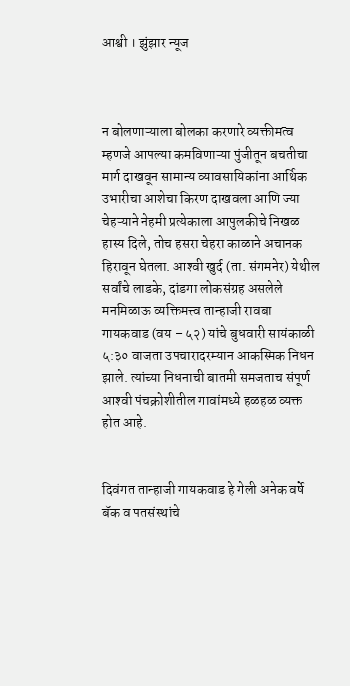आश्वी । झुंझार न्यूज



न बोलणाऱ्याला बोलका करणारे व्यक्तीमत्व म्हणजे आपल्या कमविणाऱ्या पुंजीतून बचतीचा मार्ग दाखवून सामान्य व्यावसायिकांना आर्थिक उभारीचा आशेचा किरण दाखवला आणि ज्या चेहऱ्याने नेहमी प्रत्येकाला आपुलकीचे निखळ हास्य दिले, तोच हसरा चेहरा काळाने अचानक हिरावून घेतला. आश्‍वी खुर्द (ता. संगमनेर) येथील सर्वांचे लाडके, दांडगा लोकसंग्रह असलेले मनमिळाऊ व्यक्तिमत्त्व तान्हाजी रावबा गायकवाड (वय – ५२) यांचे बुधवारी सायंकाळी ५:३० वाजता उपचारादरम्यान आकस्मिक निधन झाले. त्यांच्या निधनाची बातमी समजताच संपूर्ण आश्‍वी पंचक्रोशीतील गावांमध्ये हळहळ व्यक्त होत आहे.


दिवंगत तान्हाजी गायकवाड हे गेली अनेक वर्षे बॅक व पतसंस्थांचे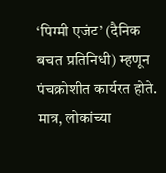‘पिग्मी एजंट’ (दैनिक बचत प्रतिनिधी) म्हणून पंचक्रोशीत कार्यरत होते. मात्र, लोकांच्या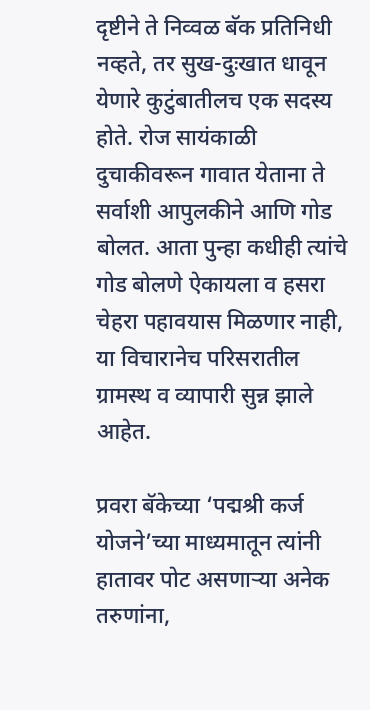दृष्टीने ते निव्वळ बॅक प्रतिनिधी नव्हते, तर सुख-दुःखात धावून येणारे कुटुंबातीलच एक सदस्य होते. रोज सायंकाळी दुचाकीवरून गावात येताना ते सर्वाशी आपुलकीने आणि गोड बोलत. आता पुन्हा कधीही त्यांचे गोड बोलणे ऐकायला व हसरा चेहरा पहावयास मिळणार नाही, या विचारानेच परिसरातील ग्रामस्थ व व्यापारी सुन्न झाले आहेत.

प्रवरा बॅकेच्या ‘पद्मश्री कर्ज योजने’च्या माध्यमातून त्यांनी हातावर पोट असणाऱ्या अनेक तरुणांना,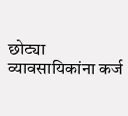छोट्या व्यावसायिकांना कर्ज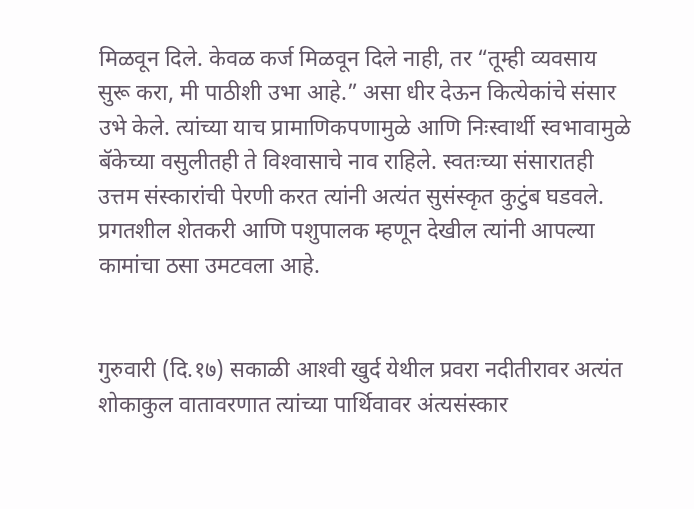मिळवून दिले. केवळ कर्ज मिळवून दिले नाही, तर “तूम्ही व्यवसाय सुरू करा, मी पाठीशी उभा आहे.” असा धीर देऊन कित्येकांचे संसार उभे केले. त्यांच्या याच प्रामाणिकपणामुळे आणि निःस्वार्थी स्वभावामुळे बॅकेच्या वसुलीतही ते विश्‍वासाचे नाव राहिले. स्वतःच्या संसारातही उत्तम संस्कारांची पेरणी करत त्यांनी अत्यंत सुसंस्कृत कुटुंब घडवले. प्रगतशील शेतकरी आणि पशुपालक म्हणून देखील त्यांनी आपल्या कामांचा ठसा उमटवला आहे.


गुरुवारी (दि.१७) सकाळी आश्‍वी खुर्द येथील प्रवरा नदीतीरावर अत्यंत शोकाकुल वातावरणात त्यांच्या पार्थिवावर अंत्यसंस्कार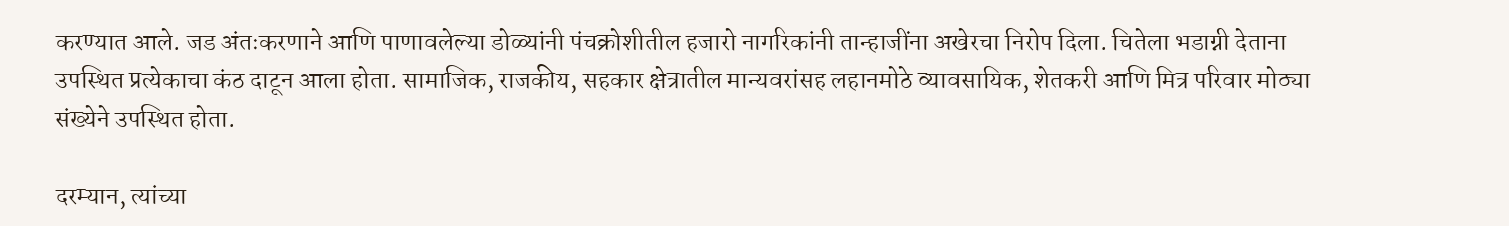करण्यात आले. जड अंतःकरणाने आणि पाणावलेल्या डोळ्यांनी पंचक्रोशीतील हजारो नागरिकांनी तान्हाजींना अखेरचा निरोप दिला. चितेला भडाग्नी देताना उपस्थित प्रत्येकाचा कंठ दाटून आला होता. सामाजिक, राजकीय, सहकार क्षेत्रातील मान्यवरांसह लहानमोठे व्यावसायिक, शेतकरी आणि मित्र परिवार मोठ्या संख्येने उपस्थित होता.

दरम्यान, त्यांच्या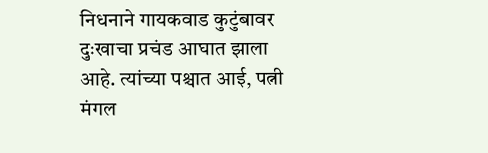निधनाने गायकवाड कुटुंबावर दुःखाचा प्रचंड आघात झाला आहे. त्यांच्या पश्चात आई, पत्नी मंगल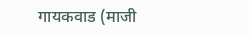गायकवाड (माजी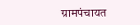ग्रामपंचायत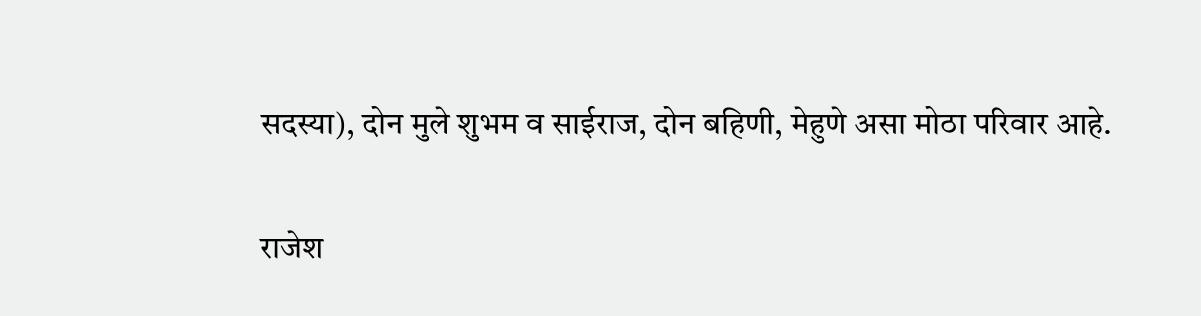सदस्या), दोन मुले शुभम व साईराज, दोन बहिणी, मेहुणे असा मोठा परिवार आहे.

राजेश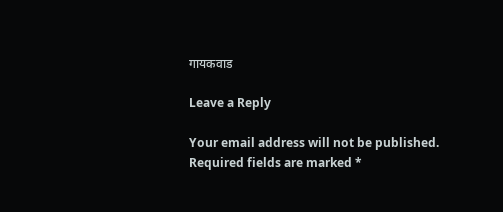गायकवाड

Leave a Reply

Your email address will not be published. Required fields are marked *